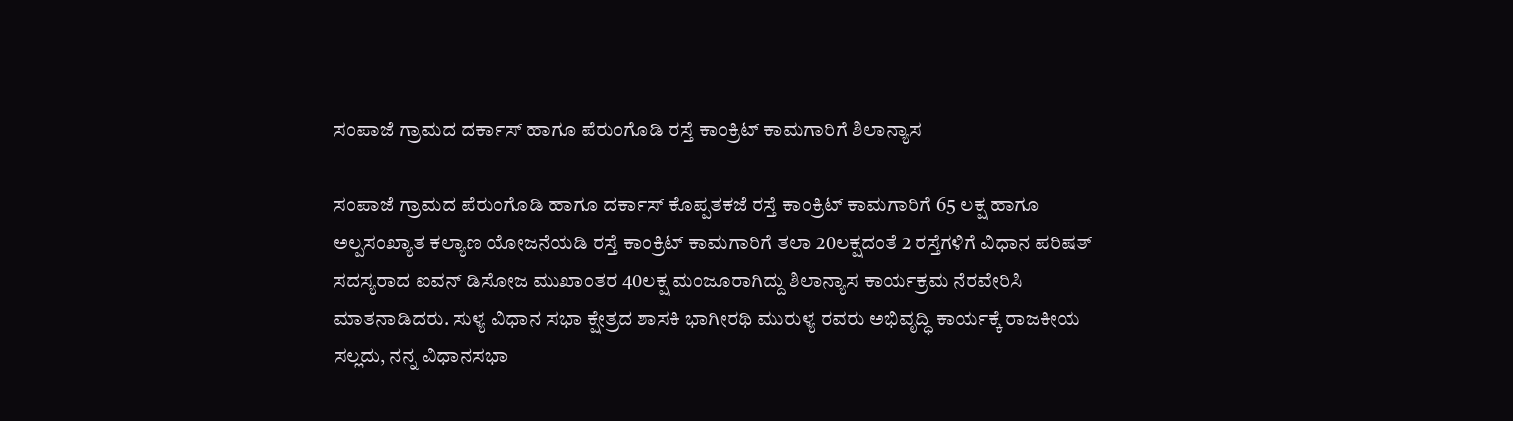ಸಂಪಾಜೆ ಗ್ರಾಮದ ದರ್ಕಾಸ್ ಹಾಗೂ ಪೆರುಂಗೊಡಿ ರಸ್ತೆ ಕಾಂಕ್ರಿಟ್ ಕಾಮಗಾರಿಗೆ ಶಿಲಾನ್ಯಾಸ

ಸಂಪಾಜೆ ಗ್ರಾಮದ ಪೆರುಂಗೊಡಿ ಹಾಗೂ ದರ್ಕಾಸ್ ಕೊಪ್ಪತಕಜೆ ರಸ್ತೆ ಕಾಂಕ್ರಿಟ್ ಕಾಮಗಾರಿಗೆ 65 ಲಕ್ಷ ಹಾಗೂ ಅಲ್ಪಸಂಖ್ಯಾತ ಕಲ್ಯಾಣ ಯೋಜನೆಯಡಿ ರಸ್ತೆ ಕಾಂಕ್ರಿಟ್ ಕಾಮಗಾರಿಗೆ ತಲಾ 20ಲಕ್ಷದಂತೆ 2 ರಸ್ತೆಗಳಿಗೆ ವಿಧಾನ ಪರಿಷತ್ ಸದಸ್ಯರಾದ ಐವನ್ ಡಿಸೋಜ ಮುಖಾಂತರ 40ಲಕ್ಷ ಮಂಜೂರಾಗಿದ್ದು ಶಿಲಾನ್ಯಾಸ ಕಾರ್ಯಕ್ರಮ ನೆರವೇರಿಸಿ ಮಾತನಾಡಿದರು. ಸುಳ್ಯ ವಿಧಾನ ಸಭಾ ಕ್ಷೇತ್ರದ ಶಾಸಕಿ ಭಾಗೀರಥಿ ಮುರುಳ್ಯ ರವರು ಅಭಿವೃದ್ಧಿ ಕಾರ್ಯಕ್ಕೆ ರಾಜಕೀಯ ಸಲ್ಲದು, ನನ್ನ ವಿಧಾನಸಭಾ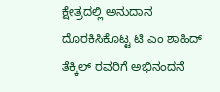ಕ್ಷೇತ್ರದಲ್ಲಿ ಅನುದಾನ ದೊರಕಿಸಿಕೊಟ್ಟ ಟಿ ಎಂ ಶಾಹಿದ್ ತೆಕ್ಕಿಲ್ ರವರಿಗೆ ಅಭಿನಂದನೆ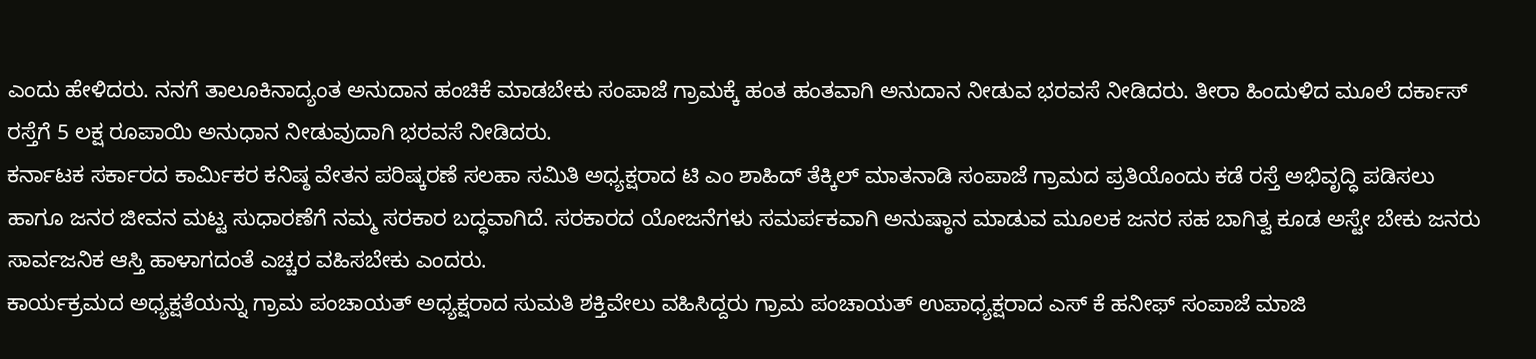ಎಂದು ಹೇಳಿದರು. ನನಗೆ ತಾಲೂಕಿನಾದ್ಯಂತ ಅನುದಾನ ಹಂಚಿಕೆ ಮಾಡಬೇಕು ಸಂಪಾಜೆ ಗ್ರಾಮಕ್ಕೆ ಹಂತ ಹಂತವಾಗಿ ಅನುದಾನ ನೀಡುವ ಭರವಸೆ ನೀಡಿದರು. ತೀರಾ ಹಿಂದುಳಿದ ಮೂಲೆ ದರ್ಕಾಸ್ ರಸ್ತೆಗೆ 5 ಲಕ್ಷ ರೂಪಾಯಿ ಅನುಧಾನ ನೀಡುವುದಾಗಿ ಭರವಸೆ ನೀಡಿದರು.
ಕರ್ನಾಟಕ ಸರ್ಕಾರದ ಕಾರ್ಮಿಕರ ಕನಿಷ್ಠ ವೇತನ ಪರಿಷ್ಕರಣೆ ಸಲಹಾ ಸಮಿತಿ ಅಧ್ಯಕ್ಷರಾದ ಟಿ ಎಂ ಶಾಹಿದ್ ತೆಕ್ಕಿಲ್ ಮಾತನಾಡಿ ಸಂಪಾಜೆ ಗ್ರಾಮದ ಪ್ರತಿಯೊಂದು ಕಡೆ ರಸ್ತೆ ಅಭಿವೃದ್ಧಿ ಪಡಿಸಲು ಹಾಗೂ ಜನರ ಜೀವನ ಮಟ್ಟ ಸುಧಾರಣೆಗೆ ನಮ್ಮ ಸರಕಾರ ಬದ್ಧವಾಗಿದೆ. ಸರಕಾರದ ಯೋಜನೆಗಳು ಸಮರ್ಪಕವಾಗಿ ಅನುಷ್ಠಾನ ಮಾಡುವ ಮೂಲಕ ಜನರ ಸಹ ಬಾಗಿತ್ವ ಕೂಡ ಅಸ್ಟೇ ಬೇಕು ಜನರು ಸಾರ್ವಜನಿಕ ಆಸ್ತಿ ಹಾಳಾಗದಂತೆ ಎಚ್ಚರ ವಹಿಸಬೇಕು ಎಂದರು.
ಕಾರ್ಯಕ್ರಮದ ಅಧ್ಯಕ್ಷತೆಯನ್ನು ಗ್ರಾಮ ಪಂಚಾಯತ್ ಅಧ್ಯಕ್ಷರಾದ ಸುಮತಿ ಶಕ್ತಿವೇಲು ವಹಿಸಿದ್ದರು ಗ್ರಾಮ ಪಂಚಾಯತ್ ಉಪಾಧ್ಯಕ್ಷರಾದ ಎಸ್ ಕೆ ಹನೀಫ್ ಸಂಪಾಜೆ ಮಾಜಿ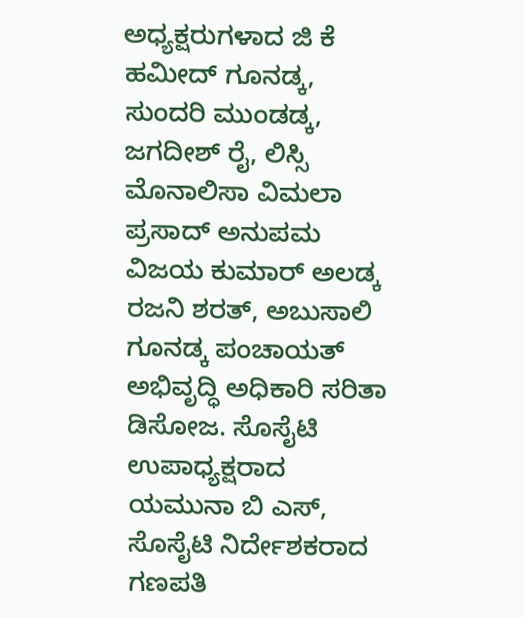ಅಧ್ಯಕ್ಷರುಗಳಾದ ಜಿ ಕೆ ಹಮೀದ್ ಗೂನಡ್ಕ, ಸುಂದರಿ ಮುಂಡಡ್ಕ, ಜಗದೀಶ್ ರೈ, ಲಿಸ್ಸಿ ಮೊನಾಲಿಸಾ ವಿಮಲಾ ಪ್ರಸಾದ್ ಅನುಪಮ ವಿಜಯ ಕುಮಾರ್ ಅಲಡ್ಕ ರಜನಿ ಶರತ್, ಅಬುಸಾಲಿ ಗೂನಡ್ಕ ಪಂಚಾಯತ್ ಅಭಿವೃದ್ಧಿ ಅಧಿಕಾರಿ ಸರಿತಾ ಡಿಸೋಜ. ಸೊಸೈಟಿ ಉಪಾಧ್ಯಕ್ಷರಾದ ಯಮುನಾ ಬಿ ಎಸ್, ಸೊಸೈಟಿ ನಿರ್ದೇಶಕರಾದ ಗಣಪತಿ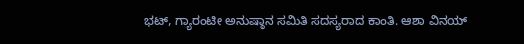ಭಟ್, ಗ್ಯಾರಂಟೀ ಅನುಷ್ಠಾನ ಸಮಿತಿ ಸದಸ್ಯರಾದ ಕಾಂತಿ. ಆಶಾ ವಿನಯ್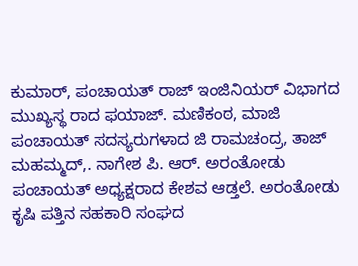ಕುಮಾರ್, ಪಂಚಾಯತ್ ರಾಜ್ ಇಂಜಿನಿಯರ್ ವಿಭಾಗದ ಮುಖ್ಯಸ್ಥ ರಾದ ಫಯಾಜ್. ಮಣಿಕಂಠ, ಮಾಜಿ ಪಂಚಾಯತ್ ಸದಸ್ಯರುಗಳಾದ ಜಿ ರಾಮಚಂದ್ರ, ತಾಜ್ ಮಹಮ್ಮದ್,. ನಾಗೇಶ ಪಿ. ಆರ್. ಅರಂತೋಡು ಪಂಚಾಯತ್ ಅಧ್ಯಕ್ಷರಾದ ಕೇಶವ ಆಡ್ತಲೆ. ಅರಂತೋಡು ಕೃಷಿ ಪತ್ತಿನ ಸಹಕಾರಿ ಸಂಘದ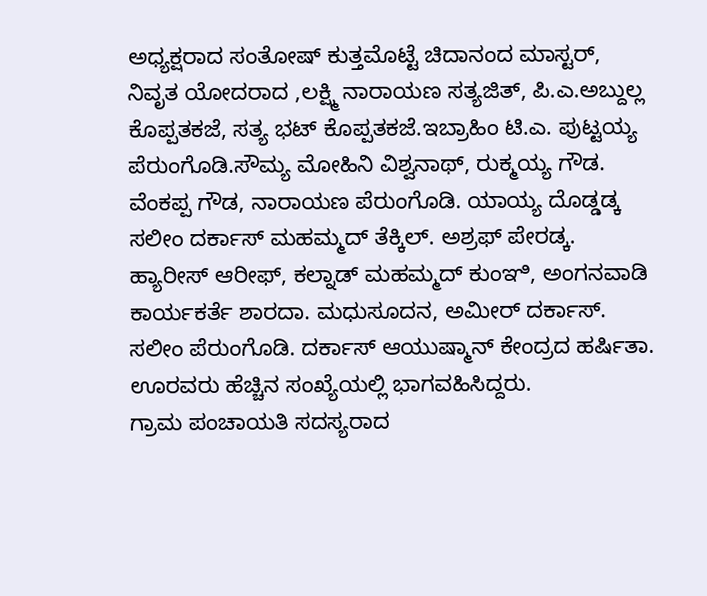ಅಧ್ಯಕ್ಷರಾದ ಸಂತೋಷ್ ಕುತ್ತಮೊಟ್ಟೆ ಚಿದಾನಂದ ಮಾಸ್ಟರ್, ನಿವೃತ ಯೋದರಾದ ,ಲಕ್ಷ್ಮಿ ನಾರಾಯಣ ಸತ್ಯಜಿತ್, ಪಿ.ಎ.ಅಬ್ದುಲ್ಲ ಕೊಪ್ಪತಕಜೆ, ಸತ್ಯ ಭಟ್ ಕೊಪ್ಪತಕಜೆ.ಇಬ್ರಾಹಿಂ ಟಿ.ಎ. ಪುಟ್ಟಯ್ಯ ಪೆರುಂಗೊಡಿ.ಸೌಮ್ಯ ಮೋಹಿನಿ ವಿಶ್ವನಾಥ್, ರುಕ್ಮಯ್ಯ ಗೌಡ. ವೆಂಕಪ್ಪ ಗೌಡ, ನಾರಾಯಣ ಪೆರುಂಗೊಡಿ. ಯಾಯ್ಯ ದೊಡ್ಡಡ್ಕ ಸಲೀಂ ದರ್ಕಾಸ್ ಮಹಮ್ಮದ್ ತೆಕ್ಕಿಲ್. ಅಶ್ರಫ್ ಪೇರಡ್ಕ. ಹ್ಯಾರೀಸ್ ಆರೀಫ್, ಕಲ್ನಾಡ್ ಮಹಮ್ಮದ್ ಕುಂಞಿ, ಅಂಗನವಾಡಿ ಕಾರ್ಯಕರ್ತೆ ಶಾರದಾ. ಮಧುಸೂದನ, ಅಮೀರ್ ದರ್ಕಾಸ್. ಸಲೀಂ ಪೆರುಂಗೊಡಿ. ದರ್ಕಾಸ್ ಆಯುಷ್ಮಾನ್ ಕೇಂದ್ರದ ಹರ್ಷಿತಾ. ಊರವರು ಹೆಚ್ಚಿನ ಸಂಖ್ಯೆಯಲ್ಲಿ ಭಾಗವಹಿಸಿದ್ದರು.
ಗ್ರಾಮ ಪಂಚಾಯತಿ ಸದಸ್ಯರಾದ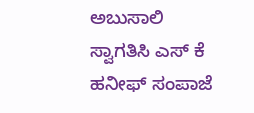ಅಬುಸಾಲಿ ಸ್ವಾಗತಿಸಿ ಎಸ್ ಕೆ ಹನೀಫ್ ಸಂಪಾಜೆ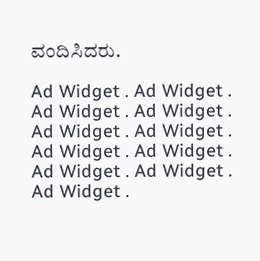ವಂದಿಸಿದರು.

Ad Widget . Ad Widget . Ad Widget . Ad Widget . Ad Widget . Ad Widget . Ad Widget . Ad Widget . Ad Widget . Ad Widget . Ad Widget .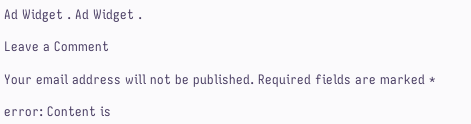Ad Widget . Ad Widget .

Leave a Comment

Your email address will not be published. Required fields are marked *

error: Content is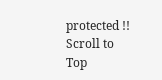protected !!
Scroll to Top